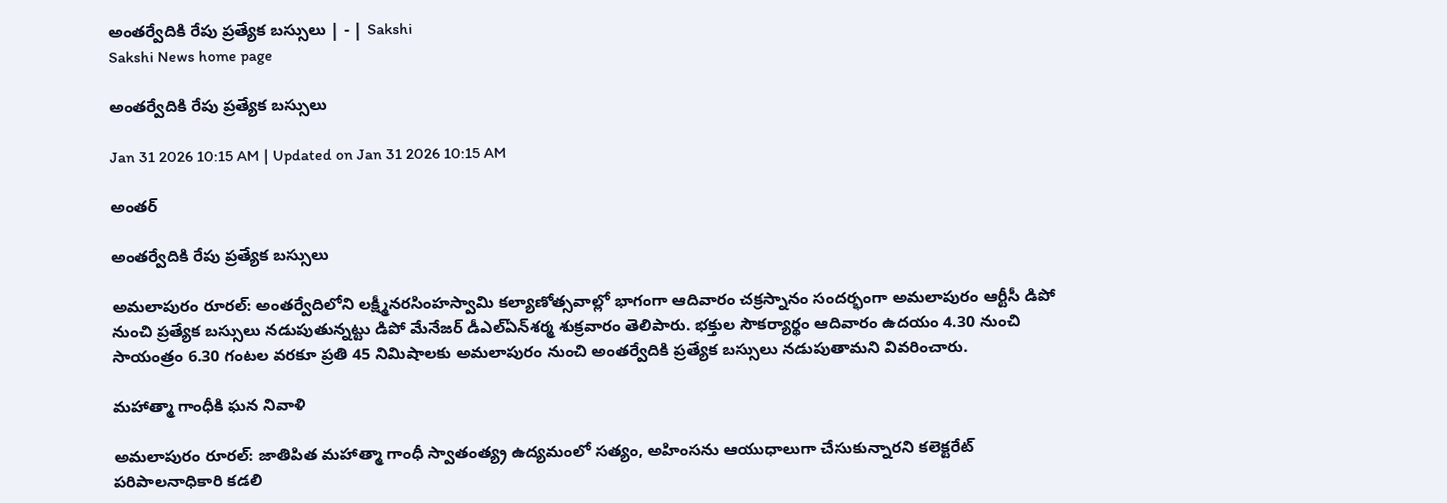అంతర్వేదికి రేపు ప్రత్యేక బస్సులు | - | Sakshi
Sakshi News home page

అంతర్వేదికి రేపు ప్రత్యేక బస్సులు

Jan 31 2026 10:15 AM | Updated on Jan 31 2026 10:15 AM

అంతర్

అంతర్వేదికి రేపు ప్రత్యేక బస్సులు

అమలాపురం రూరల్‌: అంతర్వేదిలోని లక్ష్మీనరసింహస్వామి కల్యాణోత్సవాల్లో భాగంగా ఆదివారం చక్రస్నానం సందర్భంగా అమలాపురం ఆర్టీసీ డిపో నుంచి ప్రత్యేక బస్సులు నడుపుతున్నట్టు డిపో మేనేజర్‌ డీఎల్‌ఏన్‌శర్మ శుక్రవారం తెలిపారు. భక్తుల సౌకర్యార్థం ఆదివారం ఉదయం 4.30 నుంచి సాయంత్రం 6.30 గంటల వరకూ ప్రతి 45 నిమిషాలకు అమలాపురం నుంచి అంతర్వేదికి ప్రత్యేక బస్సులు నడుపుతామని వివరించారు.

మహాత్మా గాంధీకి ఘన నివాళి

అమలాపురం రూరల్‌: జాతిపిత మహాత్మా గాంధీ స్వాతంత్య్ర ఉద్యమంలో సత్యం, అహింసను ఆయుధాలుగా చేసుకున్నారని కలెక్టరేట్‌ పరిపాలనాధికారి కడలి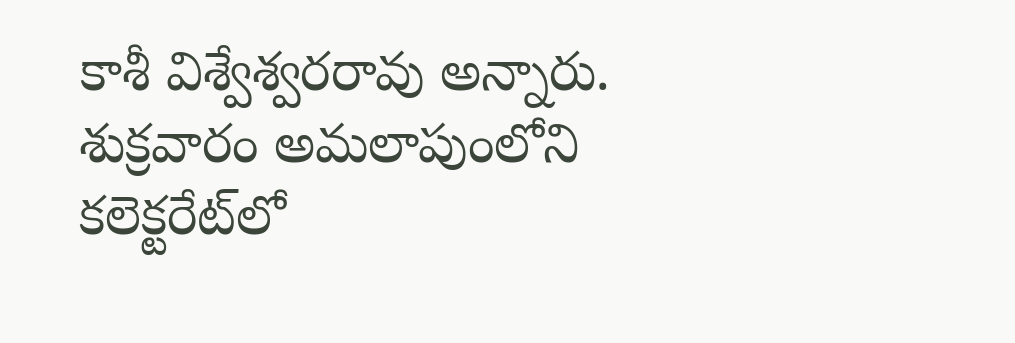కాశీ విశ్వేశ్వరరావు అన్నారు. శుక్రవారం అమలాపుంలోని కలెక్టరేట్‌లో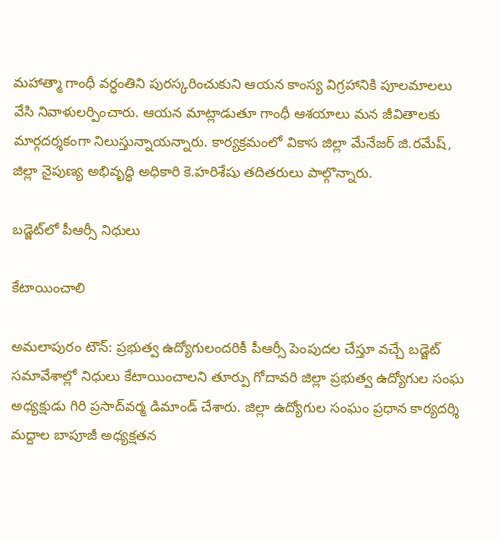మహాత్మా గాంధీ వర్ధంతిని పురస్కరించుకుని ఆయన కాంస్య విగ్రహానికి పూలమాలలు వేసి నివాళులర్పించారు. ఆయన మాట్లాడుతూ గాంధీ ఆశయాలు మన జీవితాలకు మార్గదర్శకంగా నిలుస్తున్నాయన్నారు. కార్యక్రమంలో వికాస జిల్లా మేనేజర్‌ జి.రమేష్‌, జిల్లా నైపుణ్య అభివృద్ధి అధికారి కె.హరిశేషు తదితరులు పాల్గొన్నారు.

బడ్జెట్‌లో పీఆర్సీ నిధులు

కేటాయించాలి

అమలాపురం టౌన్‌: ప్రభుత్వ ఉద్యోగులందరికీ పీఆర్సీ పెంపుదల చేస్తూ వచ్చే బడ్జెట్‌ సమావేశాల్లో నిధులు కేటాయించాలని తూర్పు గోదావరి జిల్లా ప్రభుత్వ ఉద్యోగుల సంఘ అధ్యక్షుడు గిరి ప్రసాద్‌వర్మ డిమాండ్‌ చేశారు. జిల్లా ఉద్యోగుల సంఘం ప్రధాన కార్యదర్శి మద్దాల బాపూజీ అధ్యక్షతన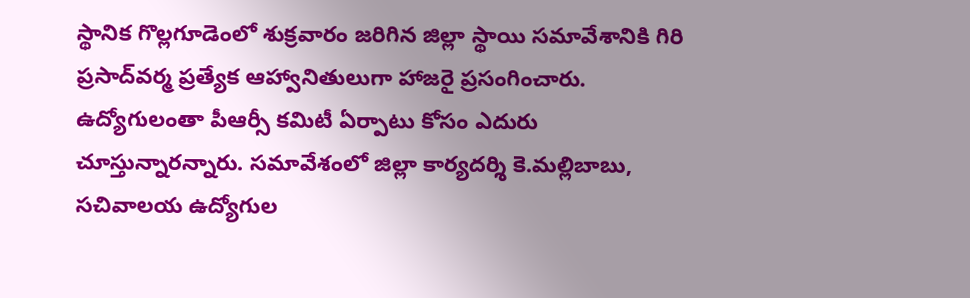స్థానిక గొల్లగూడెంలో శుక్రవారం జరిగిన జిల్లా స్థాయి సమావేశానికి గిరి ప్రసాద్‌వర్మ ప్రత్యేక ఆహ్వానితులుగా హాజరై ప్రసంగించారు. ఉద్యోగులంతా పీఆర్సీ కమిటీ ఏర్పాటు కోసం ఎదురు చూస్తున్నారన్నారు. సమావేశంలో జిల్లా కార్యదర్శి కె.మల్లిబాబు, సచివాలయ ఉద్యోగుల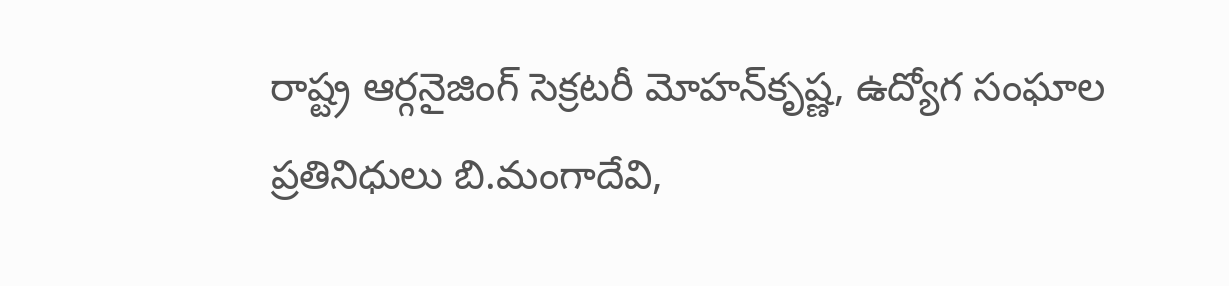రాష్ట్ర ఆర్గనైజింగ్‌ సెక్రటరీ మోహన్‌కృష్ణ, ఉద్యోగ సంఘాల ప్రతినిధులు బి.మంగాదేవి,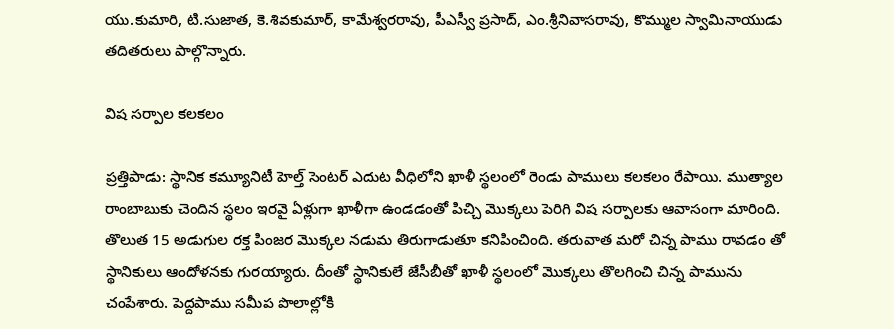యు.కుమారి, టి.సుజాత, కె.శివకుమార్‌, కామేశ్వరరావు, పీఎస్వీ ప్రసాద్‌, ఎం.శ్రీనివాసరావు, కొమ్ముల స్వామినాయుడు తదితరులు పాల్గొన్నారు.

విష సర్పాల కలకలం

ప్రత్తిపాడు: స్థానిక కమ్యూనిటీ హెల్త్‌ సెంటర్‌ ఎదుట వీధిలోని ఖాళీ స్థలంలో రెండు పాములు కలకలం రేపాయి. ముత్యాల రాంబాబుకు చెందిన స్థలం ఇరవై ఏళ్లుగా ఖాళీగా ఉండడంతో పిచ్చి మొక్కలు పెరిగి విష సర్పాలకు ఆవాసంగా మారింది. తొలుత 15 అడుగుల రక్త పింజర మొక్కల నడుమ తిరుగాడుతూ కనిపించింది. తరువాత మరో చిన్న పాము రావడం తో స్థానికులు ఆందోళనకు గురయ్యారు. దీంతో స్థానికులే జేసీబీతో ఖాళీ స్థలంలో మొక్కలు తొలగించి చిన్న పామును చంపేశారు. పెద్దపాము సమీప పొలాల్లోకి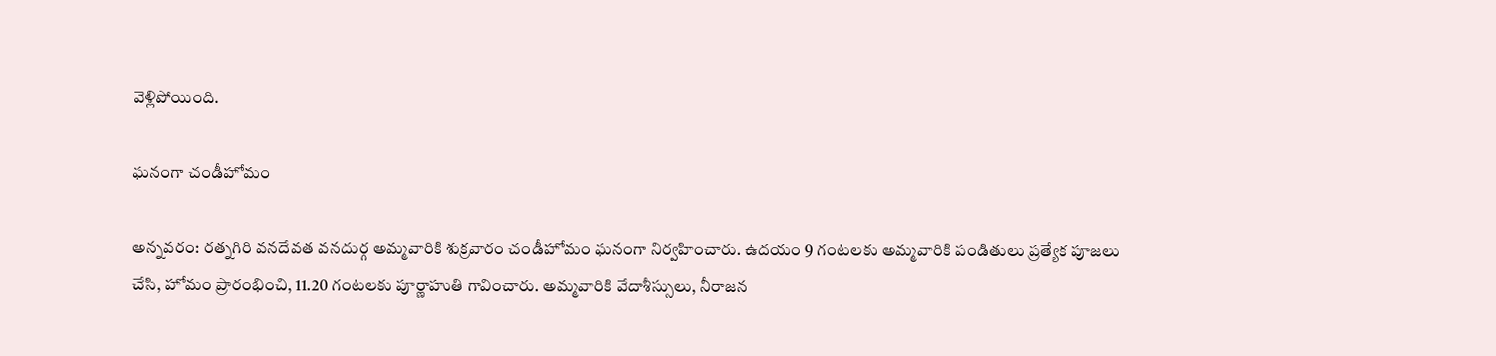వెళ్లిపోయింది.

ఘనంగా చండీహోమం

అన్నవరం: రత్నగిరి వనదేవత వనదుర్గ అమ్మవారికి శుక్రవారం చండీహోమం ఘనంగా నిర్వహించారు. ఉదయం 9 గంటలకు అమ్మవారికి పండితులు ప్రత్యేక పూజలు చేసి, హోమం ప్రారంభించి, 11.20 గంటలకు పూర్ణాహుతి గావించారు. అమ్మవారికి వేదాశీస్సులు, నీరాజన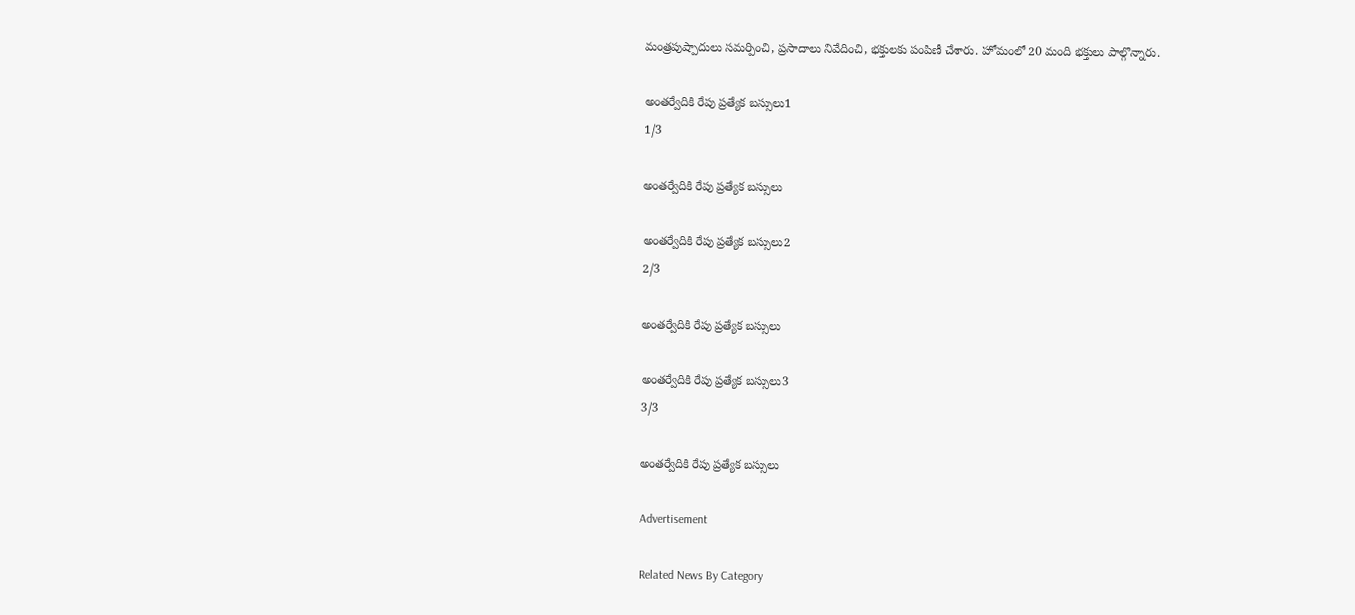మంత్రపుష్పాదులు సమర్పించి, ప్రసాదాలు నివేదించి, భక్తులకు పంపిణీ చేశారు. హోమంలో 20 మంది భక్తులు పాల్గొన్నారు.

అంతర్వేదికి రేపు ప్రత్యేక బస్సులు1
1/3

అంతర్వేదికి రేపు ప్రత్యేక బస్సులు

అంతర్వేదికి రేపు ప్రత్యేక బస్సులు2
2/3

అంతర్వేదికి రేపు ప్రత్యేక బస్సులు

అంతర్వేదికి రేపు ప్రత్యేక బస్సులు3
3/3

అంతర్వేదికి రేపు ప్రత్యేక బస్సులు

Advertisement

Related News By Category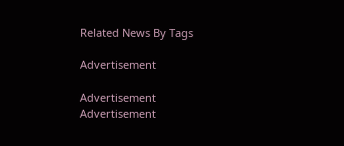Related News By Tags

Advertisement

Advertisement
Advertisement